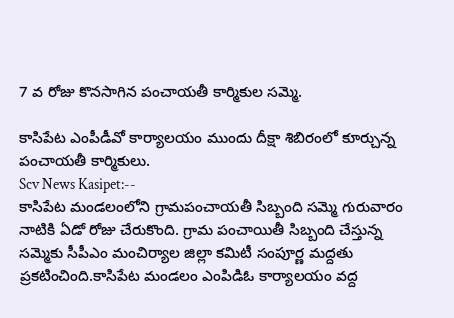7 వ రోజు కొనసాగిన పంచాయతీ కార్మికుల సమ్మె.

కాసిపేట ఎంపీడీవో కార్యాలయం ముందు దీక్షా శిబిరంలో కూర్చున్న పంచాయతీ కార్మికులు.
Scv News Kasipet:--
కాసిపేట మండలంలోని గ్రామపంచాయతీ సిబ్బంది సమ్మె గురువారం నాటికి ఏడో రోజు చేరుకొంది. గ్రామ పంచాయితీ సిబ్బంది చేస్తున్న సమ్మెకు సీపీఎం మంచిర్యాల జిల్లా కమిటీ సంపూర్ణ మద్దతు ప్రకటించింది.కాసిపేట మండలం ఎంపిడిఓ కార్యాలయం వద్ద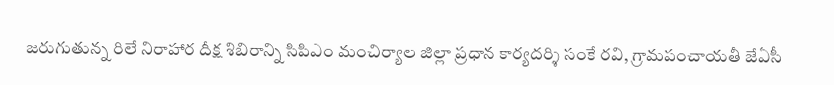జరుగుతున్న రిలే నిరాహార దీక్ష శిబిరాన్ని సిపిఎం మంచిర్యాల జిల్లా ప్రధాన కార్యదర్శి సంకే రవి, గ్రామపంచాయతీ జేఏసీ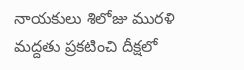నాయకులు శిలోజు మురళి మద్దతు ప్రకటించి దీక్షలో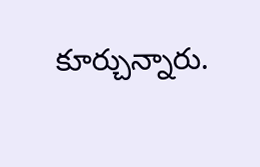కూర్చున్నారు.